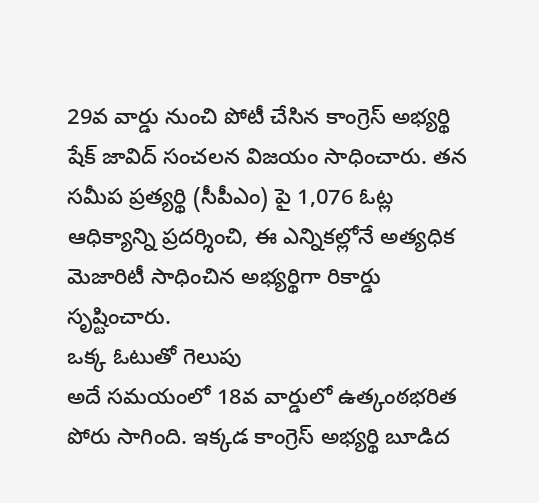29వ వార్డు నుంచి పోటీ చేసిన కాంగ్రెస్ అభ్యర్థి షేక్ జావిద్ సంచలన విజయం సాధించారు. తన సమీప ప్రత్యర్థి (సీపీఎం) పై 1,076 ఓట్ల ఆధిక్యాన్ని ప్రదర్శించి, ఈ ఎన్నికల్లోనే అత్యధిక మెజారిటీ సాధించిన అభ్యర్థిగా రికార్డు సృష్టించారు.
ఒక్క ఓటుతో గెలుపు
అదే సమయంలో 18వ వార్డులో ఉత్కంఠభరిత పోరు సాగింది. ఇక్కడ కాంగ్రెస్ అభ్యర్థి బూడిద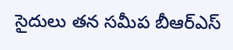సైదులు తన సమీప బీఆర్ఎస్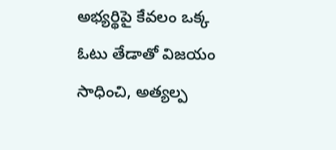అభ్యర్థిపై కేవలం ఒక్క ఓటు తేడాతో విజయం సాధించి, అత్యల్ప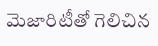మెజారిటీతో గెలిచిన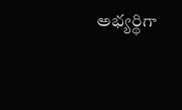అభ్యర్థిగా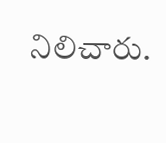నిలిచారు.